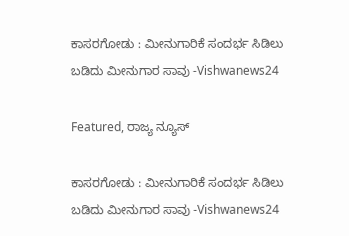ಕಾಸರಗೋಡು : ಮೀನುಗಾರಿಕೆ ಸಂದರ್ಭ ಸಿಡಿಲು ಬಡಿದು ಮೀನುಗಾರ ಸಾವು -Vishwanews24

Featured, ರಾಜ್ಯ ನ್ಯೂಸ್

ಕಾಸರಗೋಡು : ಮೀನುಗಾರಿಕೆ ಸಂದರ್ಭ ಸಿಡಿಲು ಬಡಿದು ಮೀನುಗಾರ ಸಾವು -Vishwanews24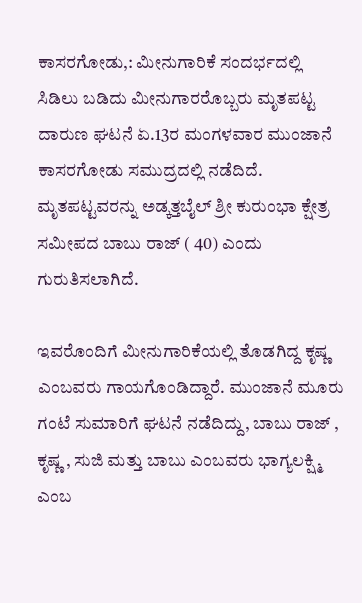ಕಾಸರಗೋಡು,: ಮೀನುಗಾರಿಕೆ ಸಂದರ್ಭದಲ್ಲಿ ಸಿಡಿಲು ಬಡಿದು ಮೀನುಗಾರರೊಬ್ಬರು ಮೃತಪಟ್ಟ ದಾರುಣ ಘಟನೆ ಏ.13ರ ಮಂಗಳವಾರ ಮುಂಜಾನೆ ಕಾಸರಗೋಡು ಸಮುದ್ರದಲ್ಲಿ ನಡೆದಿದೆ. ಮೃತಪಟ್ಟವರನ್ನು ಅಡ್ಕತ್ತಬೈಲ್ ಶ್ರೀ ಕುರುಂಭಾ ಕ್ಷೇತ್ರ ಸಮೀಪದ ಬಾಬು ರಾಜ್ ( 40) ಎಂದು ಗುರುತಿಸಲಾಗಿದೆ.

ಇವರೊಂದಿಗೆ ಮೀನುಗಾರಿಕೆಯಲ್ಲಿ ತೊಡಗಿದ್ದ ಕೃಷ್ಣ ಎಂಬವರು ಗಾಯಗೊಂಡಿದ್ದಾರೆ. ಮುಂಜಾನೆ ಮೂರು ಗಂಟೆ ಸುಮಾರಿಗೆ ಘಟನೆ ನಡೆದಿದ್ದು, ಬಾಬು ರಾಜ್ , ಕೃಷ್ಣ , ಸುಜಿ ಮತ್ತು ಬಾಬು ಎಂಬವರು ಭಾಗ್ಯಲಕ್ಷ್ಮಿ ಎಂಬ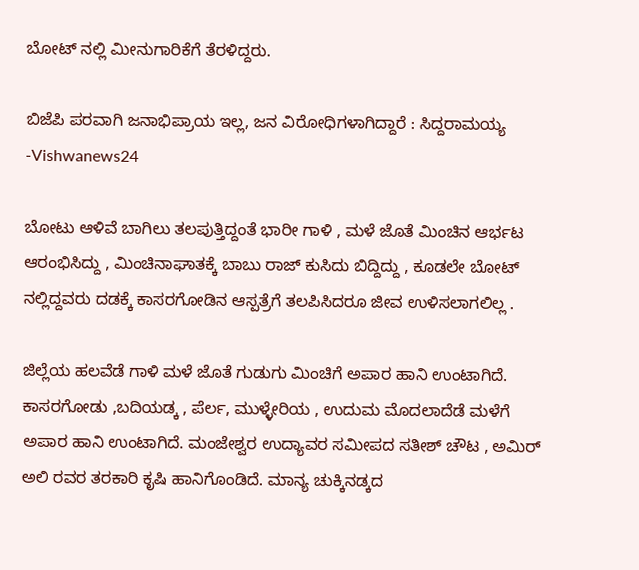ಬೋಟ್ ನಲ್ಲಿ ಮೀನುಗಾರಿಕೆಗೆ ತೆರಳಿದ್ದರು.

ಬಿಜೆಪಿ ಪರವಾಗಿ ಜನಾಭಿಪ್ರಾಯ ಇಲ್ಲ, ಜನ ವಿರೋಧಿಗಳಾಗಿದ್ದಾರೆ : ಸಿದ್ದರಾಮಯ್ಯ -Vishwanews24

ಬೋಟು ಆಳಿವೆ ಬಾಗಿಲು ತಲಪುತ್ತಿದ್ದಂತೆ ಭಾರೀ ಗಾಳಿ , ಮಳೆ ಜೊತೆ ಮಿಂಚಿನ ಆರ್ಭಟ ಆರಂಭಿಸಿದ್ದು , ಮಿಂಚಿನಾಘಾತಕ್ಕೆ ಬಾಬು ರಾಜ್ ಕುಸಿದು ಬಿದ್ದಿದ್ದು , ಕೂಡಲೇ ಬೋಟ್ ನಲ್ಲಿದ್ದವರು ದಡಕ್ಕೆ ಕಾಸರಗೋಡಿನ ಆಸ್ಪತ್ರೆಗೆ ತಲಪಿಸಿದರೂ ಜೀವ ಉಳಿಸಲಾಗಲಿಲ್ಲ .

ಜಿಲ್ಲೆಯ ಹಲವೆಡೆ ಗಾಳಿ ಮಳೆ ಜೊತೆ ಗುಡುಗು ಮಿಂಚಿಗೆ ಅಪಾರ ಹಾನಿ ಉಂಟಾಗಿದೆ. ಕಾಸರಗೋಡು ,ಬದಿಯಡ್ಕ , ಪೆರ್ಲ, ಮುಳ್ಳೇರಿಯ , ಉದುಮ ಮೊದಲಾದೆಡೆ ಮಳೆಗೆ ಅಪಾರ ಹಾನಿ ಉಂಟಾಗಿದೆ. ಮಂಜೇಶ್ವರ ಉದ್ಯಾವರ ಸಮೀಪದ ಸತೀಶ್ ಚೌಟ , ಅಮಿರ್ ಅಲಿ ರವರ ತರಕಾರಿ ಕೃಷಿ ಹಾನಿಗೊಂಡಿದೆ. ಮಾನ್ಯ ಚುಕ್ಕಿನಡ್ಕದ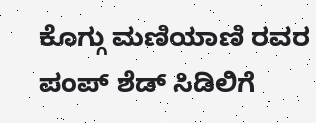ಕೊಗ್ಗು ಮಣಿಯಾಣಿ ರವರ ಪಂಪ್ ಶೆಡ್ ಸಿಡಿಲಿಗೆ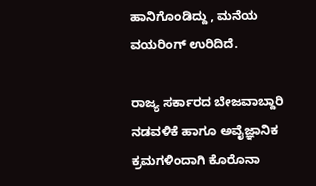ಹಾನಿಗೊಂಡಿದ್ದು , ಮನೆಯ ವಯರಿಂಗ್ ಉರಿದಿದೆ.

ರಾಜ್ಯ ಸರ್ಕಾರದ ಬೇಜವಾಬ್ದಾರಿ ನಡವಳಿಕೆ ಹಾಗೂ ಅವೈಜ್ಞಾನಿಕ ಕ್ರಮಗಳಿಂದಾಗಿ ಕೊರೊನಾ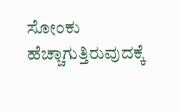ಸೋಂಕು ಹೆಚ್ಚಾಗುತ್ತಿರುವುದಕ್ಕೆ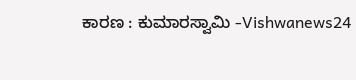ಕಾರಣ : ಕುಮಾರಸ್ವಾಮಿ -Vishwanews24